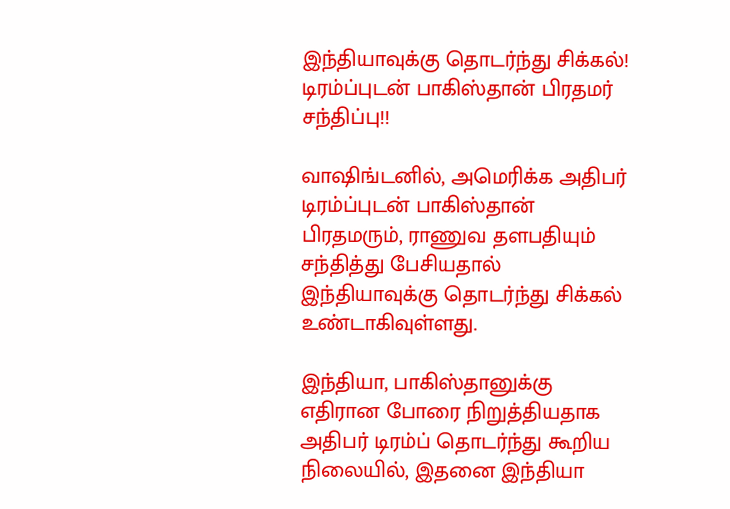இந்தியாவுக்கு தொடர்ந்து சிக்கல்!  டிரம்ப்புடன் பாகிஸ்தான் பிரதமர் சந்திப்பு!!

வாஷிங்டனில், அமெரிக்க அதிபர் டிரம்ப்புடன் பாகிஸ்தான் பிரதமரும், ராணுவ தளபதியும் சந்தித்து பேசியதால் இந்தியாவுக்கு தொடர்ந்து சிக்கல் உண்டாகிவுள்ளது.

இந்தியா, பாகிஸ்தானுக்கு எதிரான போரை நிறுத்தியதாக அதிபர் டிரம்ப் தொடர்ந்து கூறிய நிலையில், இதனை இந்தியா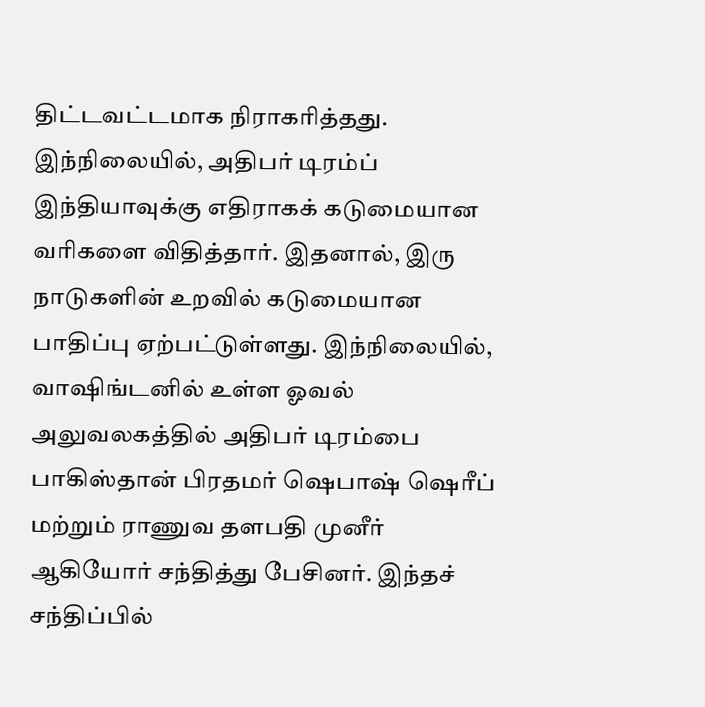திட்டவட்டமாக நிராகரித்தது. இந்நிலையில், அதிபர் டிரம்ப் இந்தியாவுக்கு எதிராகக் கடுமையான வரிகளை விதித்தார். இதனால், இரு நாடுகளின் உறவில் கடுமையான பாதிப்பு ஏற்பட்டுள்ளது. இந்நிலையில், வாஷிங்டனில் உள்ள ஓவல் அலுவலகத்தில் அதிபர் டிரம்பை பாகிஸ்தான் பிரதமர் ஷெபாஷ் ஷெரீப் மற்றும் ராணுவ தளபதி முனீர் ஆகியோர் சந்தித்து பேசினர். இந்தச் சந்திப்பில்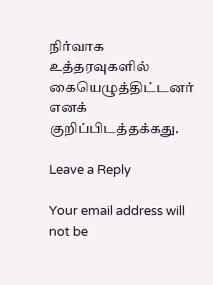நிர்வாக உத்தரவுகளில் கையெழுத்திட்டனர் எனக் குறிப்பிடத்தக்கது.

Leave a Reply

Your email address will not be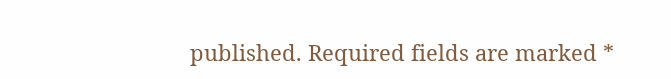published. Required fields are marked *